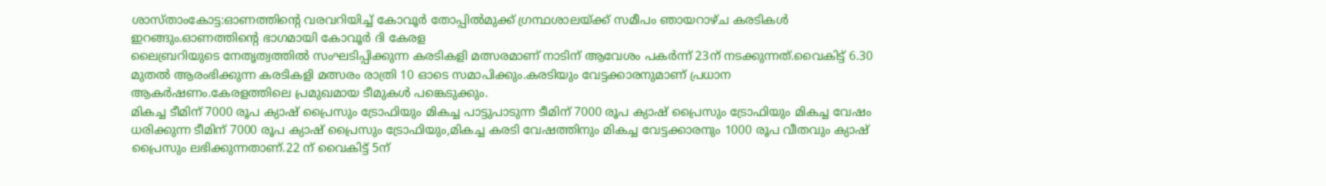ശാസ്താംകോട്ട:ഓണത്തിൻ്റെ വരവറിയിച്ച് കോവൂർ തോപ്പിൽമുക്ക് ഗ്രന്ഥശാലയ്ക്ക് സമീപം ഞായറാഴ്ച കരടികൾ ഇറങ്ങും.ഓണത്തിൻ്റെ ഭാഗമായി കോവൂർ ദി കേരള
ലൈബ്രറിയുടെ നേതൃത്വത്തിൽ സംഘടിപ്പിക്കുന്ന കരടികളി മത്സരമാണ് നാടിന് ആവേശം പകർന്ന് 23ന് നടക്കുന്നത്.വൈകിട്ട് 6.30 മുതൽ ആരംഭിക്കുന്ന കരടികളി മത്സരം രാത്രി 10 ഓടെ സമാപിക്കും.കരടിയും വേട്ടക്കാരനുമാണ് പ്രധാന ആകർഷണം.കേരളത്തിലെ പ്രമുഖമായ ടീമുകൾ പങ്കെടുക്കും.
മികച്ച ടീമിന് 7000 രൂപ ക്യാഷ് പ്രൈസും ട്രോഫിയും മികച്ച പാട്ടുപാടുന്ന ടീമിന് 7000 രൂപ ക്യാഷ് പ്രൈസും ട്രോഫിയും മികച്ച വേഷം ധരിക്കുന്ന ടീമിന് 7000 രൂപ ക്യാഷ് പ്രൈസും ട്രോഫിയും,മികച്ച കരടി വേഷത്തിനും മികച്ച വേട്ടക്കാരനും 1000 രൂപ വീതവും ക്യാഷ് പ്രൈസും ലഭിക്കുന്നതാണ്.22 ന് വൈകിട്ട് 5ന്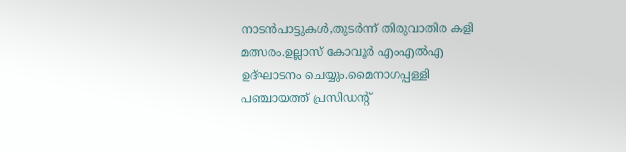നാടൻപാട്ടുകൾ,തുടർന്ന് തിരുവാതിര കളി മത്സരം.ഉല്ലാസ് കോവൂർ എംഎൽഎ ഉദ്ഘാടനം ചെയ്യും.മൈനാഗപ്പള്ളി പഞ്ചായത്ത് പ്രസിഡൻ്റ്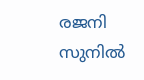രജനി സുനിൽ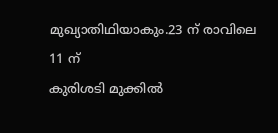മുഖ്യാതിഥിയാകും.23 ന് രാവിലെ 11 ന്
കുരിശടി മുക്കിൽ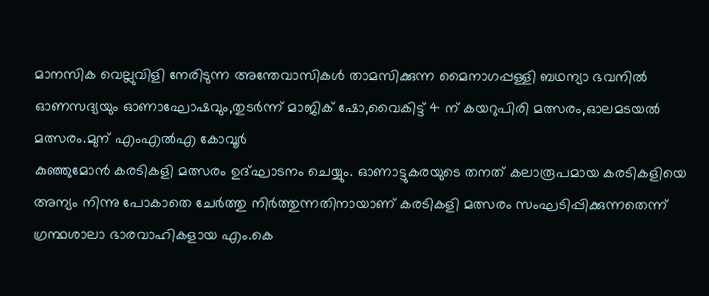മാനസിക വെല്ലുവിളി നേരിടുന്ന അന്തേവാസികൾ താമസിക്കുന്ന മൈനാഗപ്പള്ളി ബഥന്യാ ഭവനിൽ ഓണസദ്യയും ഓണാഘോഷവും,തുടർന്ന് മാജിക് ഷോ,വൈകിട്ട് 4 ന് കയറുപിരി മത്സരം,ഓലമടയൽ മത്സരം.മുന് എംഎൽഎ കോവൂർ
കുഞ്ഞുമോൻ കരടികളി മത്സരം ഉദ്ഘാടനം ചെയ്യും. ഓണാട്ടുകരയുടെ തനത് കലാരൂപമായ കരടികളിയെ അന്യം നിന്നു പോകാതെ ചേർത്തു നിർത്തുന്നതിനായാണ് കരടികളി മത്സരം സംഘടിപ്പിക്കുന്നതെന്ന് ഗ്രന്ഥശാലാ ഭാരവാഹികളായ എം.കെ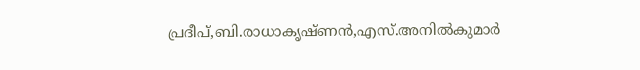പ്രദീപ്,ബി.രാധാകൃഷ്ണൻ,എസ്.അനിൽകുമാർ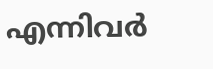എന്നിവർ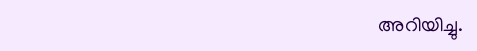അറിയിച്ചു.